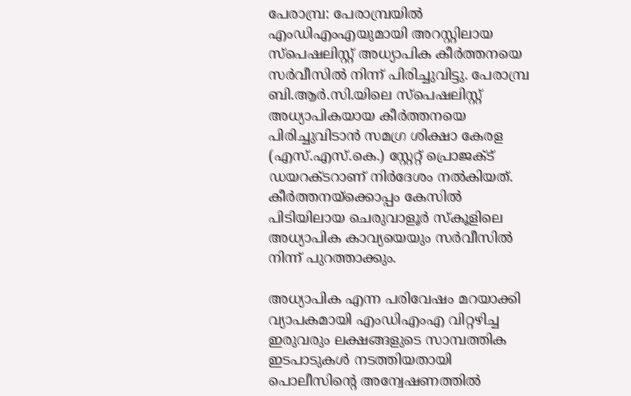പേരാമ്പ്ര: പേരാമ്പ്രയിൽ എംഡിഎംഎയുമായി അറസ്റ്റിലായ സ്പെഷലിസ്റ്റ് അധ്യാപിക കീർത്തനയെ സർവീസിൽ നിന്ന് പിരിച്ചുവിട്ടു. പേരാമ്പ്ര ബി.ആർ.സി.യിലെ സ്പെഷലിസ്റ്റ് അധ്യാപികയായ കീർത്തനയെ പിരിച്ചുവിടാൻ സമഗ്ര ശിക്ഷാ കേരള (എസ്.എസ്.കെ.) സ്റ്റേറ്റ് പ്രൊജക്ട് ഡയറക്ടറാണ് നിർദേശം നൽകിയത്. കീർത്തനയ്ക്കൊപ്പം കേസിൽ പിടിയിലായ ചെരുവാളൂർ സ്കൂളിലെ അധ്യാപിക കാവ്യയെയും സർവീസിൽ നിന്ന് പുറത്താക്കും.

അധ്യാപിക എന്ന പരിവേഷം മറയാക്കി വ്യാപകമായി എംഡിഎംഎ വിറ്റഴിച്ച ഇരുവരും ലക്ഷങ്ങളുടെ സാമ്പത്തിക ഇടപാടുകൾ നടത്തിയതായി പൊലീസിന്റെ അന്വേഷണത്തിൽ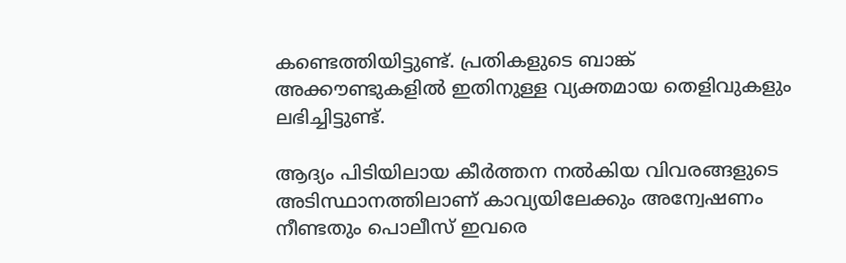കണ്ടെത്തിയിട്ടുണ്ട്. പ്രതികളുടെ ബാങ്ക് അക്കൗണ്ടുകളിൽ ഇതിനുള്ള വ്യക്തമായ തെളിവുകളും ലഭിച്ചിട്ടുണ്ട്.

ആദ്യം പിടിയിലായ കീർത്തന നൽകിയ വിവരങ്ങളുടെ അടിസ്ഥാനത്തിലാണ് കാവ്യയിലേക്കും അന്വേഷണം നീണ്ടതും പൊലീസ്‌ ഇവരെ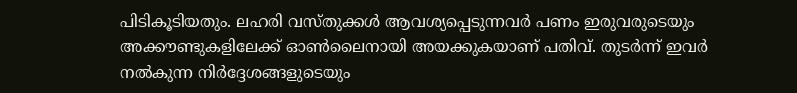പിടികൂടിയതും. ലഹരി വസ്തുക്കൾ ആവശ്യപ്പെടുന്നവർ പണം ഇരുവരുടെയും അക്കൗണ്ടുകളിലേക്ക് ഓൺലൈനായി അയക്കുകയാണ് പതിവ്. തുടർന്ന് ഇവർ നൽകുന്ന നിർദ്ദേശങ്ങളുടെയും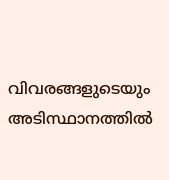വിവരങ്ങളുടെയും അടിസ്ഥാനത്തിൽ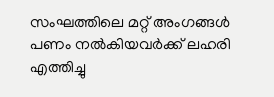സംഘത്തിലെ മറ്റ് അംഗങ്ങൾ പണം നൽകിയവർക്ക് ലഹരി എത്തിച്ചു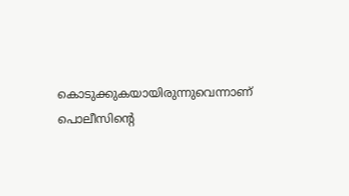കൊടുക്കുകയായിരുന്നുവെന്നാണ് പൊലീസിന്റെ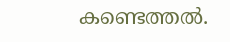കണ്ടെത്തൽ.